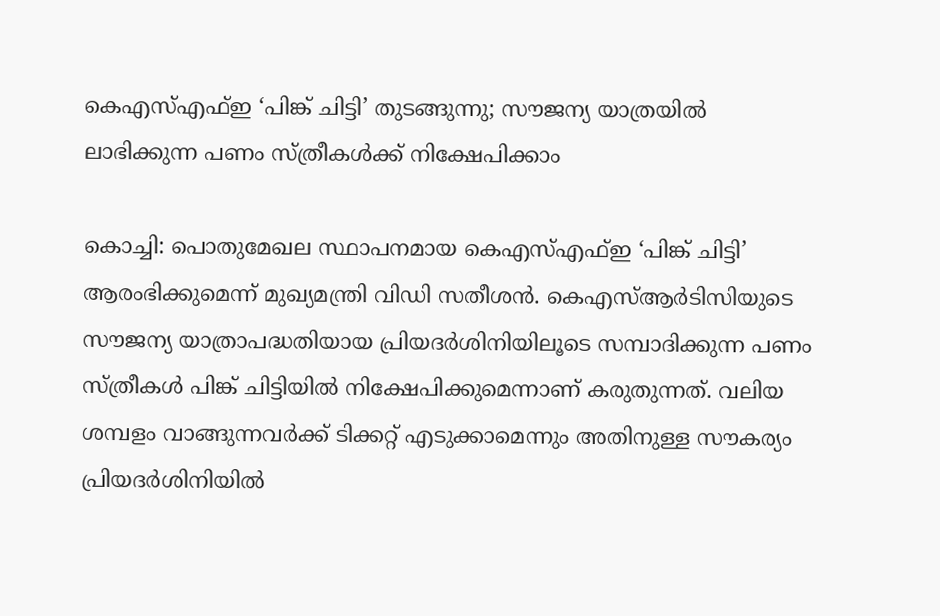കെഎസ്എഫ്ഇ ‘പിങ്ക് ചിട്ടി’ തുടങ്ങുന്നു; സൗജന്യ യാത്രയില്‍ ലാഭിക്കുന്ന പണം സ്ത്രീകള്‍ക്ക് നിക്ഷേപിക്കാം

കൊച്ചി: പൊതുമേഖല സ്ഥാപനമായ കെഎസ്എഫ്ഇ ‘പിങ്ക് ചിട്ടി’ ആരംഭിക്കുമെന്ന് മുഖ്യമന്ത്രി വിഡി സതീശന്‍. കെഎസ്ആര്‍ടിസിയുടെ സൗജന്യ യാത്രാപദ്ധതിയായ പ്രിയദര്‍ശിനിയിലൂടെ സമ്പാദിക്കുന്ന പണം സ്ത്രീകള്‍ പിങ്ക് ചിട്ടിയില്‍ നിക്ഷേപിക്കുമെന്നാണ് കരുതുന്നത്. വലിയ ശമ്പളം വാങ്ങുന്നവര്‍ക്ക് ടിക്കറ്റ് എടുക്കാമെന്നും അതിനുള്ള സൗകര്യം പ്രിയദര്‍ശിനിയില്‍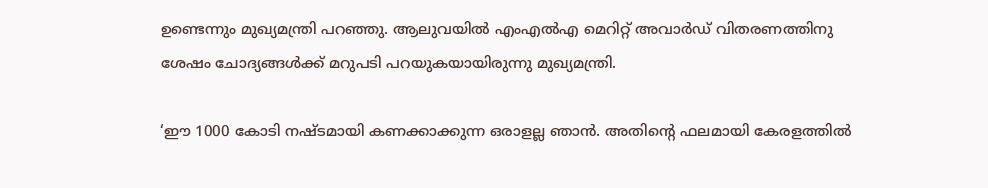ഉണ്ടെന്നും മുഖ്യമന്ത്രി പറഞ്ഞു. ആലുവയില്‍ എംഎല്‍എ മെറിറ്റ് അവാര്‍ഡ് വിതരണത്തിനു ശേഷം ചോദ്യങ്ങള്‍ക്ക് മറുപടി പറയുകയായിരുന്നു മുഖ്യമന്ത്രി.

‘ഈ 1000 കോടി നഷ്ടമായി കണക്കാക്കുന്ന ഒരാളല്ല ഞാന്‍. അതിന്റെ ഫലമായി കേരളത്തില്‍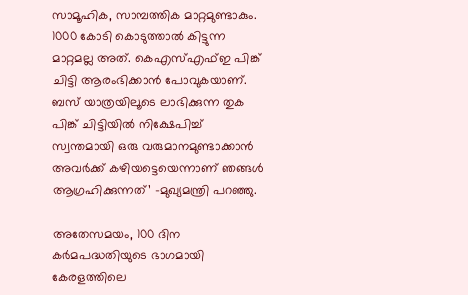സാമൂഹിക, സാമ്പത്തിക മാറ്റമുണ്ടാകും. 1000 കോടി കൊടുത്താല്‍ കിട്ടുന്ന മാറ്റമല്ല അത്. കെഎസ്എഫ്ഇ പിങ്ക് ചിട്ടി ആരംഭിക്കാന്‍ പോവുകയാണ്. ബസ് യാത്രയിലൂടെ ലാഭിക്കുന്ന തുക പിങ്ക് ചിട്ടിയില്‍ നിക്ഷേപിച്ച് സ്വന്തമായി ഒരു വരുമാനമുണ്ടാക്കാന്‍ അവര്‍ക്ക് കഴിയട്ടെയെന്നാണ് ഞങ്ങള്‍ ആഗ്രഹിക്കുന്നത്’ -മുഖ്യമന്ത്രി പറഞ്ഞു.

അതേസമയം, 100 ദിന കര്‍മപദ്ധതിയുടെ ഭാഗമായി കേരളത്തിലെ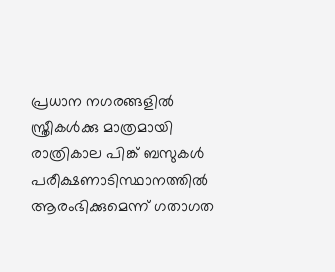പ്രധാന നഗരങ്ങളില്‍ സ്ത്രീകള്‍ക്കു മാത്രമായി രാത്രികാല പിങ്ക് ബസുകള്‍ പരീക്ഷണാടിസ്ഥാനത്തില്‍ ആരംഭിക്കുമെന്ന് ഗതാഗത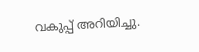വകുപ്പ് അറിയിച്ചു.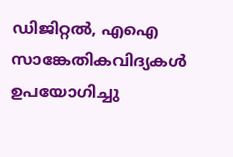ഡിജിറ്റല്‍, എഐ സാങ്കേതികവിദ്യകള്‍ ഉപയോഗിച്ചു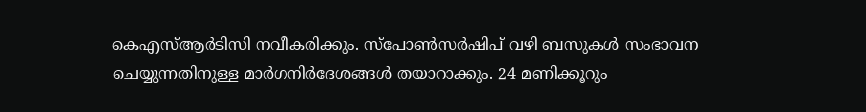കെഎസ്ആര്‍ടിസി നവീകരിക്കും. സ്‌പോണ്‍സര്‍ഷിപ് വഴി ബസുകള്‍ സംഭാവന ചെയ്യുന്നതിനുള്ള മാര്‍ഗനിര്‍ദേശങ്ങള്‍ തയാറാക്കും. 24 മണിക്കൂറും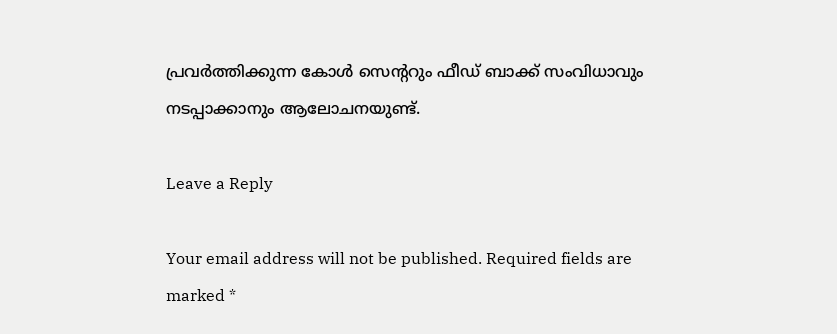പ്രവര്‍ത്തിക്കുന്ന കോള്‍ സെന്ററും ഫീഡ് ബാക്ക് സംവിധാവും നടപ്പാക്കാനും ആലോചനയുണ്ട്.

Leave a Reply

Your email address will not be published. Required fields are marked *